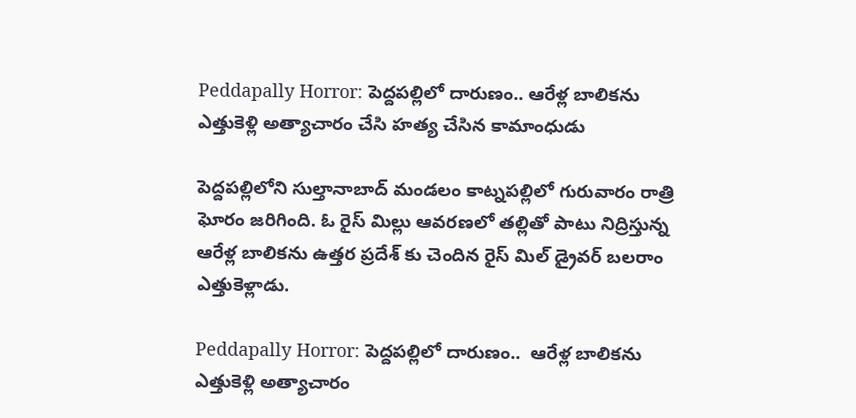Peddapally Horror: పెద్దపల్లిలో దారుణం.. ఆరేళ్ల బాలికను ఎత్తుకెళ్లి అత్యాచారం చేసి హత్య చేసిన కామాంధుడు

పెద్దపల్లిలోని సుల్తానాబాద్ మండలం కాట్నపల్లిలో గురువారం రాత్రి ఘోరం జరిగింది. ఓ రైస్ మిల్లు ఆవరణలో తల్లితో పాటు నిద్రిస్తున్న ఆరేళ్ల బాలికను ఉత్తర ప్రదేశ్ కు చెందిన రైస్ మిల్ డ్రైవర్ బలరాం ఎత్తుకెళ్లాడు.

Peddapally Horror: పెద్దపల్లిలో దారుణం..  ఆరేళ్ల బాలికను ఎత్తుకెళ్లి అత్యాచారం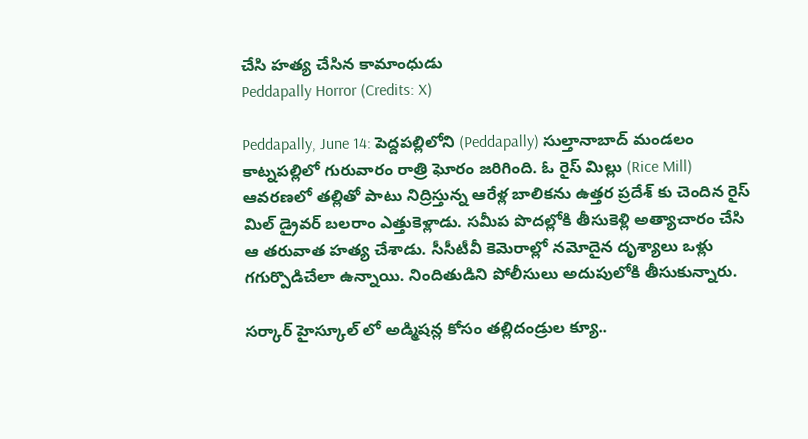చేసి హత్య చేసిన కామాంధుడు
Peddapally Horror (Credits: X)

Peddapally, June 14: పెద్దపల్లిలోని (Peddapally) సుల్తానాబాద్ మండలం కాట్నపల్లిలో గురువారం రాత్రి ఘోరం జరిగింది. ఓ రైస్ మిల్లు (Rice Mill) ఆవరణలో తల్లితో పాటు నిద్రిస్తున్న ఆరేళ్ల బాలికను ఉత్తర ప్రదేశ్ కు చెందిన రైస్ మిల్ డ్రైవర్ బలరాం ఎత్తుకెళ్లాడు. సమీప పొదల్లోకి తీసుకెళ్లి అత్యాచారం చేసి ఆ తరువాత హత్య చేశాడు. సీసీటీవీ కెమెరాల్లో నమోదైన దృశ్యాలు ఒళ్లు గగుర్పొడిచేలా ఉన్నాయి. నిందితుడిని పోలీసులు అదుపులోకి తీసుకున్నారు.

సర్కార్ హైస్కూల్‌ లో అడ్మిషన్ల కోసం తల్లిదండ్రుల క్యూ..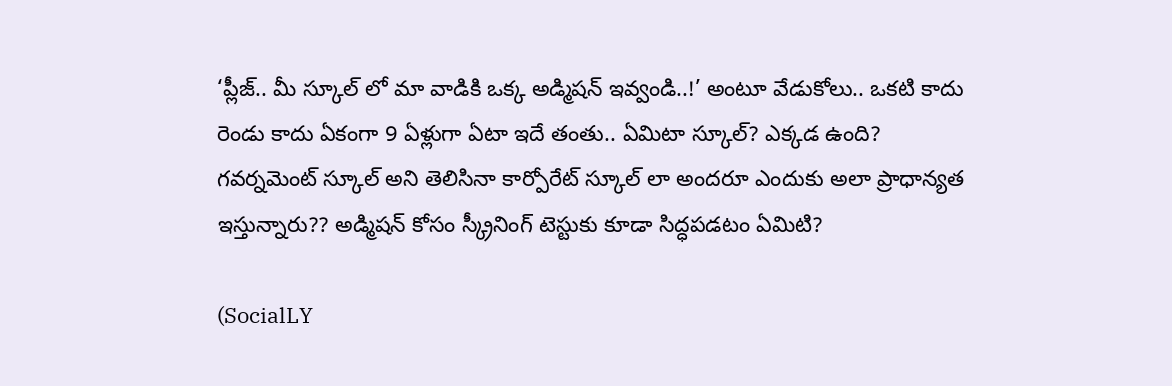‘ప్లీజ్‌.. మీ స్కూల్‌ లో మా వాడికి ఒక్క అడ్మిషన్‌ ఇవ్వండి..!’ అంటూ వేడుకోలు.. ఒకటి కాదు రెండు కాదు ఏకంగా 9 ఏళ్లుగా ఏటా ఇదే తంతు.. ఏమిటా స్కూల్? ఎక్కడ ఉంది? గవర్నమెంట్ స్కూల్ అని తెలిసినా కార్పోరేట్ స్కూల్ లా అందరూ ఎందుకు అలా ప్రాధాన్యత ఇస్తున్నారు?? అడ్మిషన్ కోసం స్క్రీనింగ్ టెస్టుకు కూడా సిద్ధపడటం ఏమిటి?

(SocialLY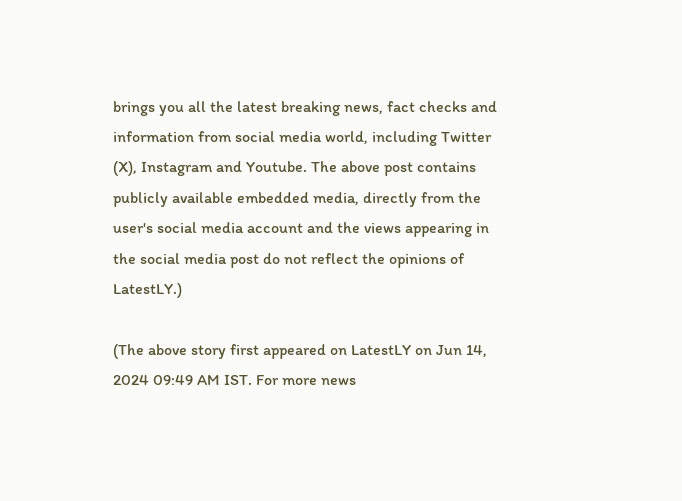brings you all the latest breaking news, fact checks and information from social media world, including Twitter (X), Instagram and Youtube. The above post contains publicly available embedded media, directly from the user's social media account and the views appearing in the social media post do not reflect the opinions of LatestLY.)

(The above story first appeared on LatestLY on Jun 14, 2024 09:49 AM IST. For more news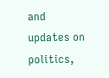and updates on politics,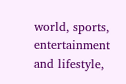world, sports, entertainment and lifestyle,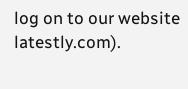log on to our website latestly.com).